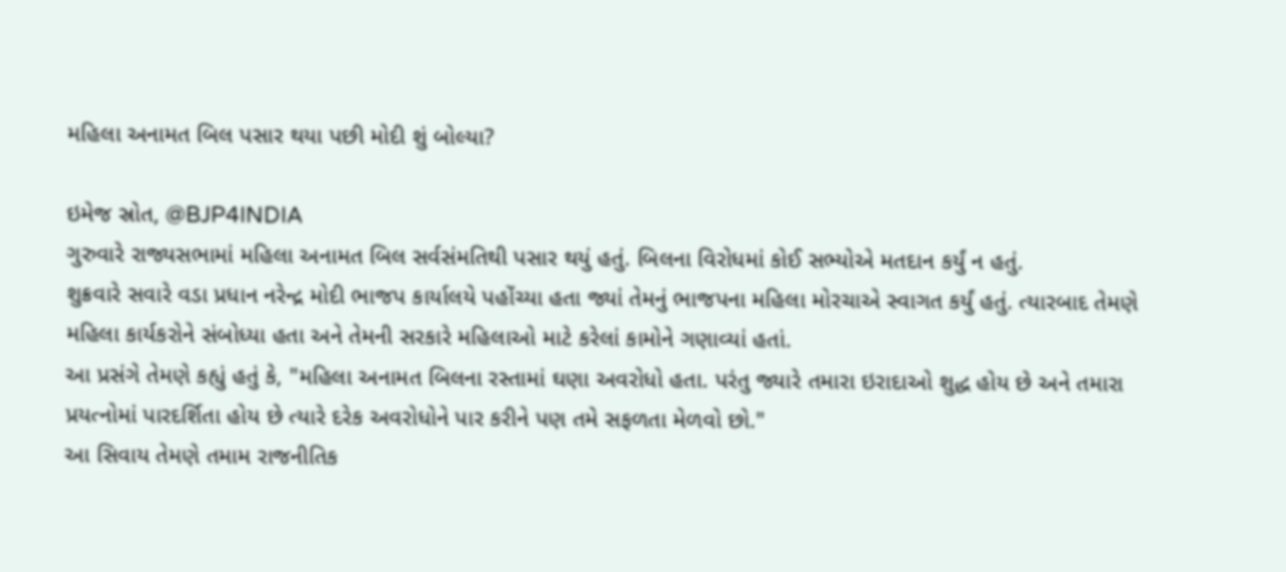મહિલા અનામત બિલ પસાર થયા પછી મોદી શું બોલ્યા?

ઇમેજ સ્રોત, @BJP4INDIA
ગુરુવારે રાજ્યસભામાં મહિલા અનામત બિલ સર્વસંમતિથી પસાર થયું હતું. બિલના વિરોધમાં કોઈ સભ્યોએ મતદાન કર્યું ન હતું.
શુક્રવારે સવારે વડા પ્રધાન નરેન્દ્ર મોદી ભાજપ કાર્યાલયે પહોંચ્યા હતા જ્યાં તેમનું ભાજપના મહિલા મોરચાએ સ્વાગત કર્યું હતું. ત્યારબાદ તેમણે મહિલા કાર્યકરોને સંબોધ્યા હતા અને તેમની સરકારે મહિલાઓ માટે કરેલાં કામોને ગણાવ્યાં હતાં.
આ પ્રસંગે તેમણે કહ્યું હતું કે, "મહિલા અનામત બિલના રસ્તામાં ઘણા અવરોધો હતા. પરંતુ જ્યારે તમારા ઇરાદાઓ શુદ્ધ હોય છે અને તમારા પ્રયત્નોમાં પારદર્શિતા હોય છે ત્યારે દરેક અવરોધોને પાર કરીને પણ તમે સફળતા મેળવો છો."
આ સિવાય તેમણે તમામ રાજનીતિક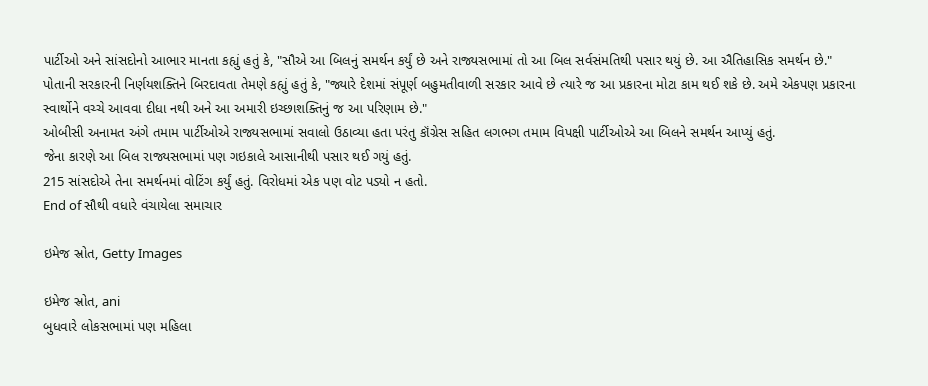પાર્ટીઓ અને સાંસદોનો આભાર માનતા કહ્યું હતું કે, "સૌએ આ બિલનું સમર્થન કર્યું છે અને રાજ્યસભામાં તો આ બિલ સર્વસંમતિથી પસાર થયું છે. આ ઐતિહાસિક સમર્થન છે."
પોતાની સરકારની નિર્ણયશક્તિને બિરદાવતા તેમણે કહ્યું હતું કે, "જ્યારે દેશમાં સંપૂર્ણ બહુમતીવાળી સરકાર આવે છે ત્યારે જ આ પ્રકારના મોટા કામ થઈ શકે છે. અમે એકપણ પ્રકારના સ્વાર્થોને વચ્ચે આવવા દીધા નથી અને આ અમારી ઇચ્છાશક્તિનું જ આ પરિણામ છે."
ઓબીસી અનામત અંગે તમામ પાર્ટીઓએ રાજ્યસભામાં સવાલો ઉઠાવ્યા હતા પરંતુ કૉંગ્રેસ સહિત લગભગ તમામ વિપક્ષી પાર્ટીઓએ આ બિલને સમર્થન આપ્યું હતું.
જેના કારણે આ બિલ રાજ્યસભામાં પણ ગઇકાલે આસાનીથી પસાર થઈ ગયું હતું.
215 સાંસદોએ તેના સમર્થનમાં વોટિંગ કર્યું હતું. વિરોધમાં એક પણ વોટ પડ્યો ન હતો.
End of સૌથી વધારે વંચાયેલા સમાચાર

ઇમેજ સ્રોત, Getty Images

ઇમેજ સ્રોત, ani
બુધવારે લોકસભામાં પણ મહિલા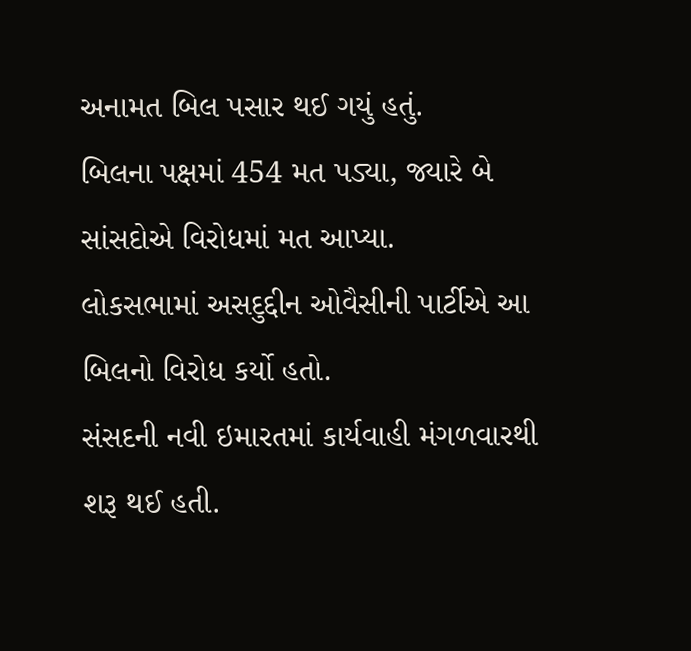અનામત બિલ પસાર થઈ ગયું હતું.
બિલના પક્ષમાં 454 મત પડ્યા, જ્યારે બે સાંસદોએ વિરોધમાં મત આપ્યા.
લોકસભામાં અસદુદ્દીન ઓવૈસીની પાર્ટીએ આ બિલનો વિરોધ કર્યો હતો.
સંસદની નવી ઇમારતમાં કાર્યવાહી મંગળવારથી શરૂ થઈ હતી.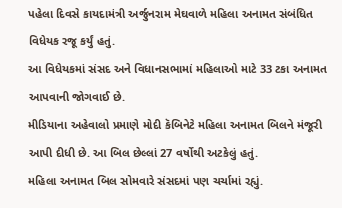પહેલા દિવસે કાયદામંત્રી અર્જુનરામ મેઘવાળે મહિલા અનામત સંબંધિત વિધેયક રજૂ કર્યું હતું.
આ વિધેયકમાં સંસદ અને વિધાનસભામાં મહિલાઓ માટે 33 ટકા અનામત આપવાની જોગવાઈ છે.
મીડિયાના અહેવાલો પ્રમાણે મોદી કૅબિનેટે મહિલા અનામત બિલને મંજૂરી આપી દીધી છે. આ બિલ છેલ્લાં 27 વર્ષોથી અટકેલું હતું.
મહિલા અનામત બિલ સોમવારે સંસદમાં પણ ચર્ચામાં રહ્યું.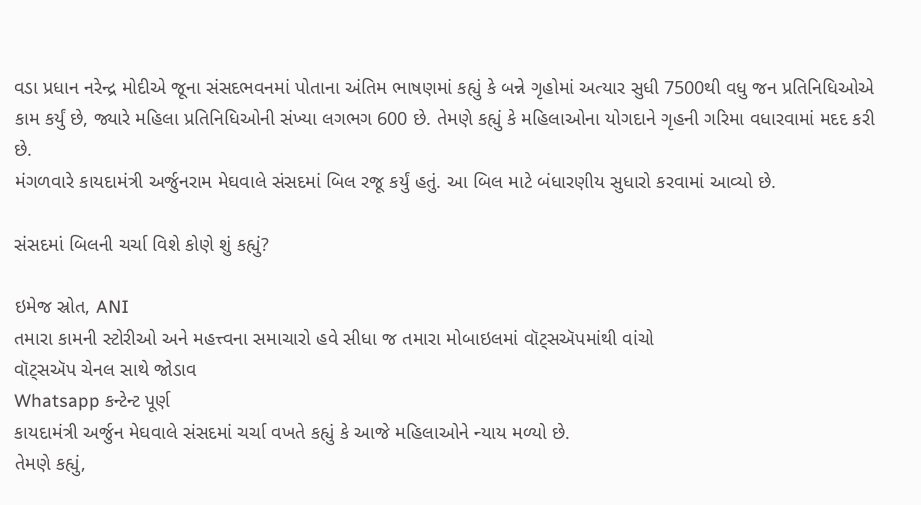વડા પ્રધાન નરેન્દ્ર મોદીએ જૂના સંસદભવનમાં પોતાના અંતિમ ભાષણમાં કહ્યું કે બન્ને ગૃહોમાં અત્યાર સુધી 7500થી વધુ જન પ્રતિનિધિઓએ કામ કર્યું છે, જ્યારે મહિલા પ્રતિનિધિઓની સંખ્યા લગભગ 600 છે. તેમણે કહ્યું કે મહિલાઓના યોગદાને ગૃહની ગરિમા વધારવામાં મદદ કરી છે.
મંગળવારે કાયદામંત્રી અર્જુનરામ મેઘવાલે સંસદમાં બિલ રજૂ કર્યું હતું. આ બિલ માટે બંધારણીય સુધારો કરવામાં આવ્યો છે.

સંસદમાં બિલની ચર્ચા વિશે કોણે શું કહ્યું?

ઇમેજ સ્રોત, ANI
તમારા કામની સ્ટોરીઓ અને મહત્ત્વના સમાચારો હવે સીધા જ તમારા મોબાઇલમાં વૉટ્સઍપમાંથી વાંચો
વૉટ્સઍપ ચેનલ સાથે જોડાવ
Whatsapp કન્ટેન્ટ પૂર્ણ
કાયદામંત્રી અર્જુન મેઘવાલે સંસદમાં ચર્ચા વખતે કહ્યું કે આજે મહિલાઓને ન્યાય મળ્યો છે.
તેમણે કહ્યું,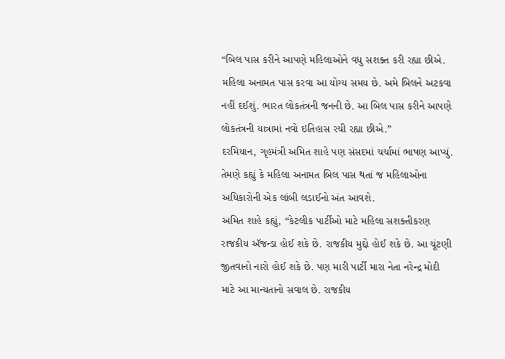“બિલ પાસ કરીને આપણે મહિલાઓને વધુ સશક્ત કરી રહ્યા છીએ. મહિલા અનામત પાસ કરવા આ યોગ્ય સમય છે. અમે બિલને અટકવા નહીં દઈશું. ભારત લોકતંત્રની જનની છે. આ બિલ પાસ કરીને આપણે લોકતંત્રની યાત્રામાં નવો ઇતિહાસ રચી રહ્યા છીએ.”
દરમિયાન, ગૃહમંત્રી અમિત શાહે પણ સંસદમાં ચર્ચામાં ભાષણ આપ્યું. તેમણે કહ્યું કે મહિલા અનામત બિલ પાસ થતાં જ મહિલાઓના અધિકારોની એક લાંબી લડાઈનો અંત આવશે.
અમિત શાહે કહ્યું, “કેટલીક પાર્ટીઓ માટે મહિલા સશક્તીકરણ રાજકીય ઍજન્ડા હોઈ શકે છે. રાજકીય મુદ્દો હોઈ શકે છે. આ ચૂંટણી જીતવાનો નારો હોઈ શકે છે. પણ મારી પાર્ટી મારા નેતા નરેન્દ્ર મોદી માટે આ માન્યતાનો સવાલ છે. રાજકીય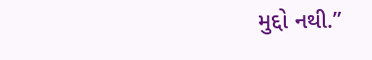મુદ્દો નથી.”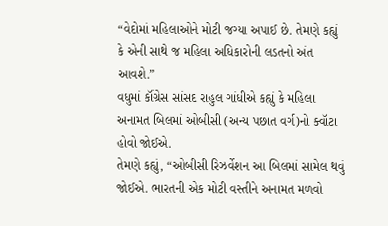“વેદોમાં મહિલાઓને મોટી જગ્યા અપાઈ છે. તેમણે કહ્યું કે એની સાથે જ મહિલા અધિકારોની લડતનો અંત આવશે.”
વધુમાં કૉંગ્રેસ સાંસદ રાહુલ ગાંધીએ કહ્યું કે મહિલા અનામત બિલમાં ઓબીસી (અન્ય પછાત વર્ગ)નો ક્વૉટા હોવો જોઈએ.
તેમણે કહ્યું, “ઓબીસી રિઝર્વેશન આ બિલમાં સામેલ થવું જોઈએ. ભારતની એક મોટી વસ્તીને અનામત મળવો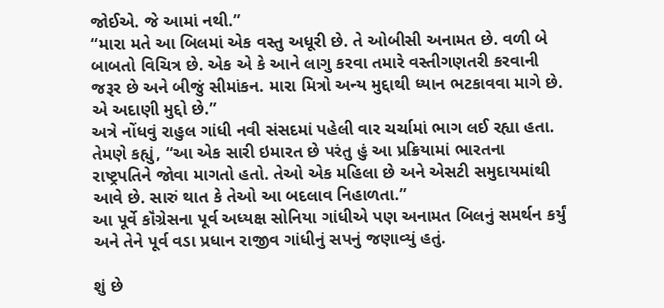જોઈએ. જે આમાં નથી.”
“મારા મતે આ બિલમાં એક વસ્તુ અધૂરી છે. તે ઓબીસી અનામત છે. વળી બે બાબતો વિચિત્ર છે. એક એ કે આને લાગુ કરવા તમારે વસ્તીગણતરી કરવાની જરૂર છે અને બીજું સીમાંકન. મારા મિત્રો અન્ય મુદ્દાથી ધ્યાન ભટકાવવા માગે છે. એ અદાણી મુદ્દો છે.”
અત્રે નોંધવું રાહુલ ગાંધી નવી સંસદમાં પહેલી વાર ચર્ચામાં ભાગ લઈ રહ્યા હતા.
તેમણે કહ્યું, “આ એક સારી ઇમારત છે પરંતુ હું આ પ્રક્રિયામાં ભારતના રાષ્ટ્રપતિને જોવા માગતો હતો. તેઓ એક મહિલા છે અને એસટી સમુદાયમાંથી આવે છે. સારું થાત કે તેઓ આ બદલાવ નિહાળતા.”
આ પૂર્વે કૉંગ્રેસના પૂર્વ અધ્યક્ષ સોનિયા ગાંધીએ પણ અનામત બિલનું સમર્થન કર્યું અને તેને પૂર્વ વડા પ્રધાન રાજીવ ગાંધીનું સપનું જણાવ્યું હતું.

શું છે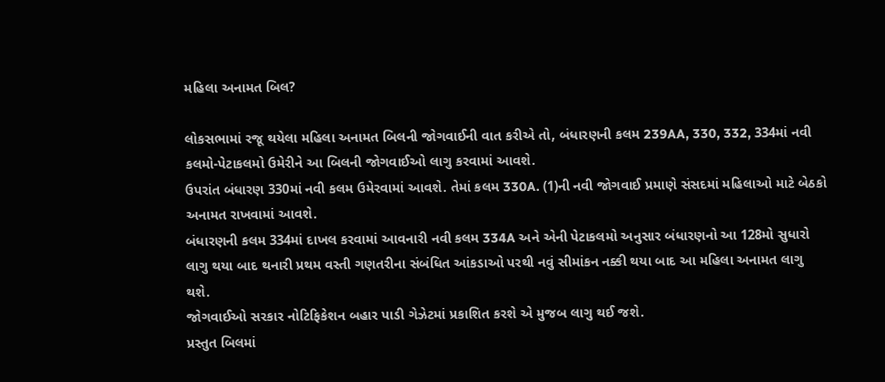મહિલા અનામત બિલ?

લોકસભામાં રજૂ થયેલા મહિલા અનામત બિલની જોગવાઈની વાત કરીએ તો, બંધારણની કલમ 239AA, 330, 332, 334માં નવી કલમો-પેટાકલમો ઉમેરીને આ બિલની જોગવાઈઓ લાગુ કરવામાં આવશે.
ઉપરાંત બંધારણ 330માં નવી કલમ ઉમેરવામાં આવશે. તેમાં કલમ 330A. (1)ની નવી જોગવાઈ પ્રમાણે સંસદમાં મહિલાઓ માટે બેઠકો અનામત રાખવામાં આવશે.
બંધારણની કલમ 334માં દાખલ કરવામાં આવનારી નવી કલમ 334A અને એની પેટાકલમો અનુસાર બંધારણનો આ 128મો સુધારો લાગુ થયા બાદ થનારી પ્રથમ વસ્તી ગણતરીના સંબંધિત આંકડાઓ પરથી નવું સીમાંકન નક્કી થયા બાદ આ મહિલા અનામત લાગુ થશે.
જોગવાઈઓ સરકાર નોટિફિકેશન બહાર પાડી ગેઝેટમાં પ્રકાશિત કરશે એ મુજબ લાગુ થઈ જશે.
પ્રસ્તુત બિલમાં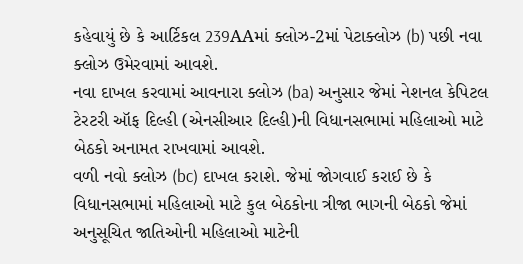કહેવાયું છે કે આર્ટિકલ 239AAમાં ક્લોઝ-2માં પેટાક્લોઝ (b) પછી નવા ક્લોઝ ઉમેરવામાં આવશે.
નવા દાખલ કરવામાં આવનારા ક્લોઝ (ba) અનુસાર જેમાં નેશનલ કેપિટલ ટેરટરી ઑફ દિલ્હી (એનસીઆર દિલ્હી)ની વિધાનસભામાં મહિલાઓ માટે બેઠકો અનામત રાખવામાં આવશે.
વળી નવો ક્લોઝ (bc) દાખલ કરાશે. જેમાં જોગવાઈ કરાઈ છે કે વિધાનસભામાં મહિલાઓ માટે કુલ બેઠકોના ત્રીજા ભાગની બેઠકો જેમાં અનુસૂચિત જાતિઓની મહિલાઓ માટેની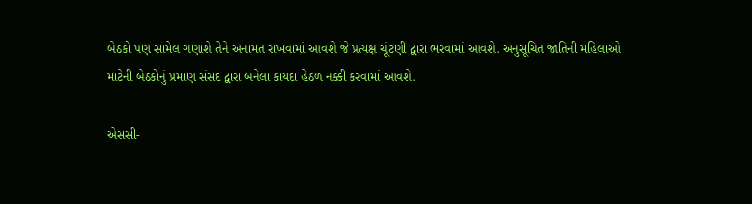બેઠકો પણ સામેલ ગણાશે તેને અનામત રાખવામાં આવશે જે પ્રત્યક્ષ ચૂંટણી દ્વારા ભરવામાં આવશે. અનુસૂચિત જાતિની મહિલાઓ માટેની બેઠકોનું પ્રમાણ સંસદ દ્વારા બનેલા કાયદા હેઠળ નક્કી કરવામાં આવશે.

એસસી-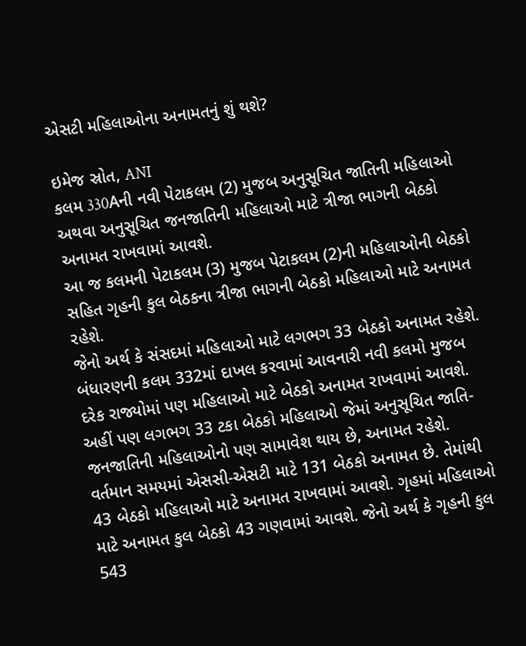એસટી મહિલાઓના અનામતનું શું થશે?

ઇમેજ સ્રોત, ANI
કલમ 330Aની નવી પેટાકલમ (2) મુજબ અનુસૂચિત જાતિની મહિલાઓ અથવા અનુસૂચિત જનજાતિની મહિલાઓ માટે ત્રીજા ભાગની બેઠકો અનામત રાખવામાં આવશે.
આ જ કલમની પેટાકલમ (3) મુજબ પેટાકલમ (2)ની મહિલાઓની બેઠકો સહિત ગૃહની કુલ બેઠકના ત્રીજા ભાગની બેઠકો મહિલાઓ માટે અનામત રહેશે.
જેનો અર્થ કે સંસદમાં મહિલાઓ માટે લગભગ 33 બેઠકો અનામત રહેશે. બંધારણની કલમ 332માં દાખલ કરવામાં આવનારી નવી કલમો મુજબ દરેક રાજ્યોમાં પણ મહિલાઓ માટે બેઠકો અનામત રાખવામાં આવશે. અહીં પણ લગભગ 33 ટકા બેઠકો મહિલાઓ જેમાં અનુસૂચિત જાતિ-જનજાતિની મહિલાઓનો પણ સામાવેશ થાય છે, અનામત રહેશે.
વર્તમાન સમયમાં એસસી-એસટી માટે 131 બેઠકો અનામત છે. તેમાંથી 43 બેઠકો મહિલાઓ માટે અનામત રાખવામાં આવશે. ગૃહમાં મહિલાઓ માટે અનામત કુલ બેઠકો 43 ગણવામાં આવશે. જેનો અર્થ કે ગૃહની કુલ 543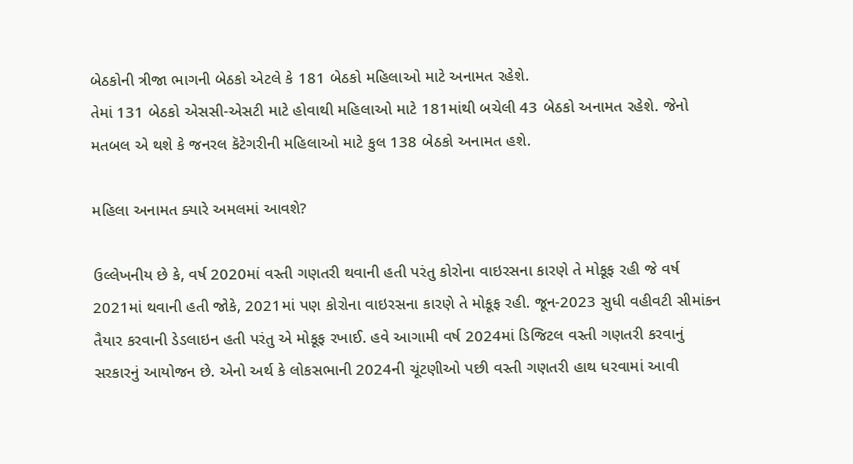બેઠકોની ત્રીજા ભાગની બેઠકો એટલે કે 181 બેઠકો મહિલાઓ માટે અનામત રહેશે.
તેમાં 131 બેઠકો એસસી-એસટી માટે હોવાથી મહિલાઓ માટે 181માંથી બચેલી 43 બેઠકો અનામત રહેશે. જેનો મતબલ એ થશે કે જનરલ કૅટેગરીની મહિલાઓ માટે કુલ 138 બેઠકો અનામત હશે.

મહિલા અનામત ક્યારે અમલમાં આવશે?

ઉલ્લેખનીય છે કે, વર્ષ 2020માં વસ્તી ગણતરી થવાની હતી પરંતુ કોરોના વાઇરસના કારણે તે મોકૂફ રહી જે વર્ષ 2021માં થવાની હતી જોકે, 2021માં પણ કોરોના વાઇરસના કારણે તે મોકૂફ રહી. જૂન-2023 સુધી વહીવટી સીમાંકન તૈયાર કરવાની ડેડલાઇન હતી પરંતુ એ મોકૂફ રખાઈ. હવે આગામી વર્ષ 2024માં ડિજિટલ વસ્તી ગણતરી કરવાનું સરકારનું આયોજન છે. એનો અર્થ કે લોકસભાની 2024ની ચૂંટણીઓ પછી વસ્તી ગણતરી હાથ ધરવામાં આવી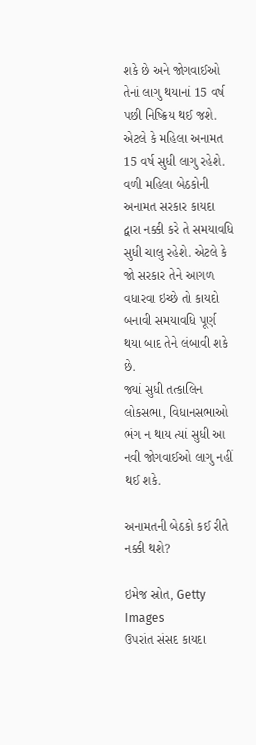શકે છે અને જોગવાઈઓ તેનાં લાગુ થયાનાં 15 વર્ષ પછી નિષ્ક્રિય થઈ જશે. એટલે કે મહિલા અનામત 15 વર્ષ સુધી લાગુ રહેશે.
વળી મહિલા બેઠકોની અનામત સરકાર કાયદા દ્વારા નક્કી કરે તે સમયાવધિ સુધી ચાલુ રહેશે. એટલે કે જો સરકાર તેને આગળ વધારવા ઇચ્છે તો કાયદો બનાવી સમયાવધિ પૂર્ણ થયા બાદ તેને લંબાવી શકે છે.
જ્યાં સુધી તત્કાલિન લોકસભા, વિધાનસભાઓ ભંગ ન થાય ત્યાં સુધી આ નવી જોગવાઈઓ લાગુ નહીં થઈ શકે.

અનામતની બેઠકો કઈ રીતે નક્કી થશે?

ઇમેજ સ્રોત, Getty Images
ઉપરાંત સંસદ કાયદા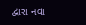દ્વારા નવા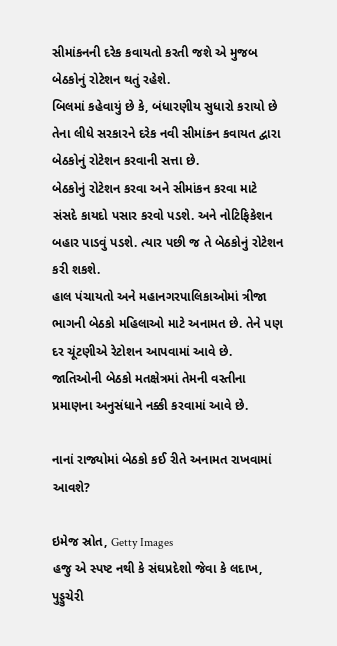સીમાંકનની દરેક કવાયતો કરતી જશે એ મુજબ બેઠકોનું રોટેશન થતું રહેશે.
બિલમાં કહેવાયું છે કે, બંધારણીય સુધારો કરાયો છે તેના લીધે સરકારને દરેક નવી સીમાંકન કવાયત દ્વારા બેઠકોનું રોટેશન કરવાની સત્તા છે.
બેઠકોનું રોટેશન કરવા અને સીમાંકન કરવા માટે સંસદે કાયદો પસાર કરવો પડશે. અને નોટિફિકેશન બહાર પાડવું પડશે. ત્યાર પછી જ તે બેઠકોનું રોટેશન કરી શકશે.
હાલ પંચાયતો અને મહાનગરપાલિકાઓમાં ત્રીજા ભાગની બેઠકો મહિલાઓ માટે અનામત છે. તેને પણ દર ચૂંટણીએ રેટોશન આપવામાં આવે છે.
જાતિઓની બેઠકો મતક્ષેત્રમાં તેમની વસ્તીના પ્રમાણના અનુસંધાને નક્કી કરવામાં આવે છે.

નાનાં રાજ્યોમાં બેઠકો કઈ રીતે અનામત રાખવામાં આવશે?

ઇમેજ સ્રોત, Getty Images
હજુ એ સ્પષ્ટ નથી કે સંઘપ્રદેશો જેવા કે લદાખ, પુડ્ડુચેરી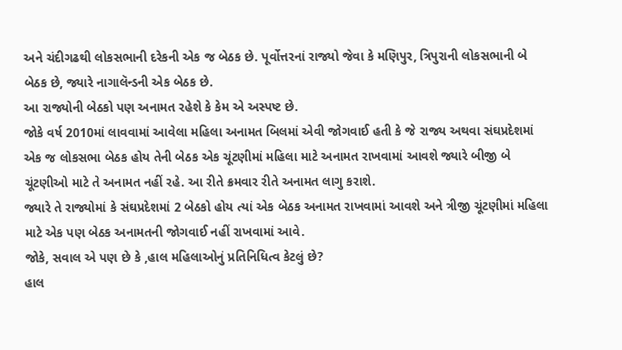અને ચંદીગઢથી લોકસભાની દરેકની એક જ બેઠક છે. પૂર્વોત્તરનાં રાજ્યો જેવા કે મણિપુર, ત્રિપુરાની લોકસભાની બે બેઠક છે, જ્યારે નાગાલૅન્ડની એક બેઠક છે.
આ રાજ્યોની બેઠકો પણ અનામત રહેશે કે કેમ એ અસ્પષ્ટ છે.
જોકે વર્ષ 2010માં લાવવામાં આવેલા મહિલા અનામત બિલમાં એવી જોગવાઈ હતી કે જે રાજ્ય અથવા સંઘપ્રદેશમાં એક જ લોકસભા બેઠક હોય તેની બેઠક એક ચૂંટણીમાં મહિલા માટે અનામત રાખવામાં આવશે જ્યારે બીજી બે ચૂંટણીઓ માટે તે અનામત નહીં રહે. આ રીતે ક્રમવાર રીતે અનામત લાગુ કરાશે.
જ્યારે તે રાજ્યોમાં કે સંઘપ્રદેશમાં 2 બેઠકો હોય ત્યાં એક બેઠક અનામત રાખવામાં આવશે અને ત્રીજી ચૂંટણીમાં મહિલા માટે એક પણ બેઠક અનામતની જોગવાઈ નહીં રાખવામાં આવે.
જોકે, સવાલ એ પણ છે કે ,હાલ મહિલાઓનું પ્રતિનિધિત્વ કેટલું છે?
હાલ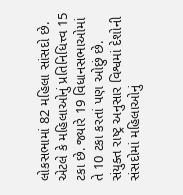લોકસભામાં 82 મહિલા સાંસદો છે. એટલે કે મહિલાઓનું પ્રતિનિધિત્ત્વ 15 ટકા છે. જ્યારે 19 વિધાનસભાઓમાં તે 10 ટકા કરતાં પણ ઓછું છે. સંયુક્ત રાષ્ટ્ર અનુસાર વિશ્વમાં દેશોની સંસદોમાં મહિલાઓનું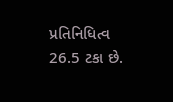પ્રતિનિધિત્વ 26.5 ટકા છે.